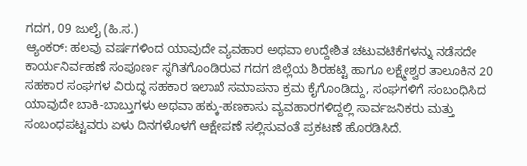ಗದಗ, 09 ಜುಲೈ (ಹಿ.ಸ.)
ಆ್ಯಂಕರ್: ಹಲವು ವರ್ಷಗಳಿಂದ ಯಾವುದೇ ವ್ಯವಹಾರ ಅಥವಾ ಉದ್ದೇಶಿತ ಚಟುವಟಿಕೆಗಳನ್ನು ನಡೆಸದೇ ಕಾರ್ಯನಿರ್ವಹಣೆ ಸಂಪೂರ್ಣ ಸ್ಥಗಿತಗೊಂಡಿರುವ ಗದಗ ಜಿಲ್ಲೆಯ ಶಿರಹಟ್ಟಿ ಹಾಗೂ ಲಕ್ಷ್ಮೇಶ್ವರ ತಾಲೂಕಿನ 20 ಸಹಕಾರ ಸಂಘಗಳ ವಿರುದ್ಧ ಸಹಕಾರ ಇಲಾಖೆ ಸಮಾಪನಾ ಕ್ರಮ ಕೈಗೊಂಡಿದ್ದು, ಸಂಘಗಳಿಗೆ ಸಂಬಂಧಿಸಿದ ಯಾವುದೇ ಬಾಕಿ-ಬಾಬ್ತುಗಳು ಅಥವಾ ಹಕ್ಕು-ಹಣಕಾಸು ವ್ಯವಹಾರಗಳಿದ್ದಲ್ಲಿ ಸಾರ್ವಜನಿಕರು ಮತ್ತು ಸಂಬಂಧಪಟ್ಟವರು ಏಳು ದಿನಗಳೊಳಗೆ ಆಕ್ಷೇಪಣೆ ಸಲ್ಲಿಸುವಂತೆ ಪ್ರಕಟಣೆ ಹೊರಡಿಸಿದೆ.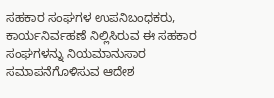ಸಹಕಾರ ಸಂಘಗಳ ಉಪನಿಬಂಧಕರು, ಕಾರ್ಯನಿರ್ವಹಣೆ ನಿಲ್ಲಿಸಿರುವ ಈ ಸಹಕಾರ ಸಂಘಗಳನ್ನು ನಿಯಮಾನುಸಾರ ಸಮಾಪನೆಗೊಳಿಸುವ ಆದೇಶ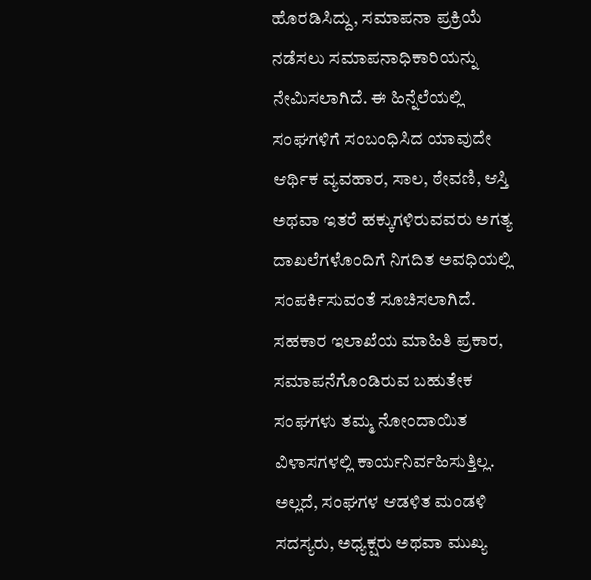ಹೊರಡಿಸಿದ್ದು, ಸಮಾಪನಾ ಪ್ರಕ್ರಿಯೆ ನಡೆಸಲು ಸಮಾಪನಾಧಿಕಾರಿಯನ್ನು ನೇಮಿಸಲಾಗಿದೆ. ಈ ಹಿನ್ನೆಲೆಯಲ್ಲಿ ಸಂಘಗಳಿಗೆ ಸಂಬಂಧಿಸಿದ ಯಾವುದೇ ಆರ್ಥಿಕ ವ್ಯವಹಾರ, ಸಾಲ, ಠೇವಣಿ, ಆಸ್ತಿ ಅಥವಾ ಇತರೆ ಹಕ್ಕುಗಳಿರುವವರು ಅಗತ್ಯ ದಾಖಲೆಗಳೊಂದಿಗೆ ನಿಗದಿತ ಅವಧಿಯಲ್ಲಿ ಸಂಪರ್ಕಿಸುವಂತೆ ಸೂಚಿಸಲಾಗಿದೆ.
ಸಹಕಾರ ಇಲಾಖೆಯ ಮಾಹಿತಿ ಪ್ರಕಾರ, ಸಮಾಪನೆಗೊಂಡಿರುವ ಬಹುತೇಕ ಸಂಘಗಳು ತಮ್ಮ ನೋಂದಾಯಿತ ವಿಳಾಸಗಳಲ್ಲಿ ಕಾರ್ಯನಿರ್ವಹಿಸುತ್ತಿಲ್ಲ. ಅಲ್ಲದೆ, ಸಂಘಗಳ ಆಡಳಿತ ಮಂಡಳಿ ಸದಸ್ಯರು, ಅಧ್ಯಕ್ಷರು ಅಥವಾ ಮುಖ್ಯ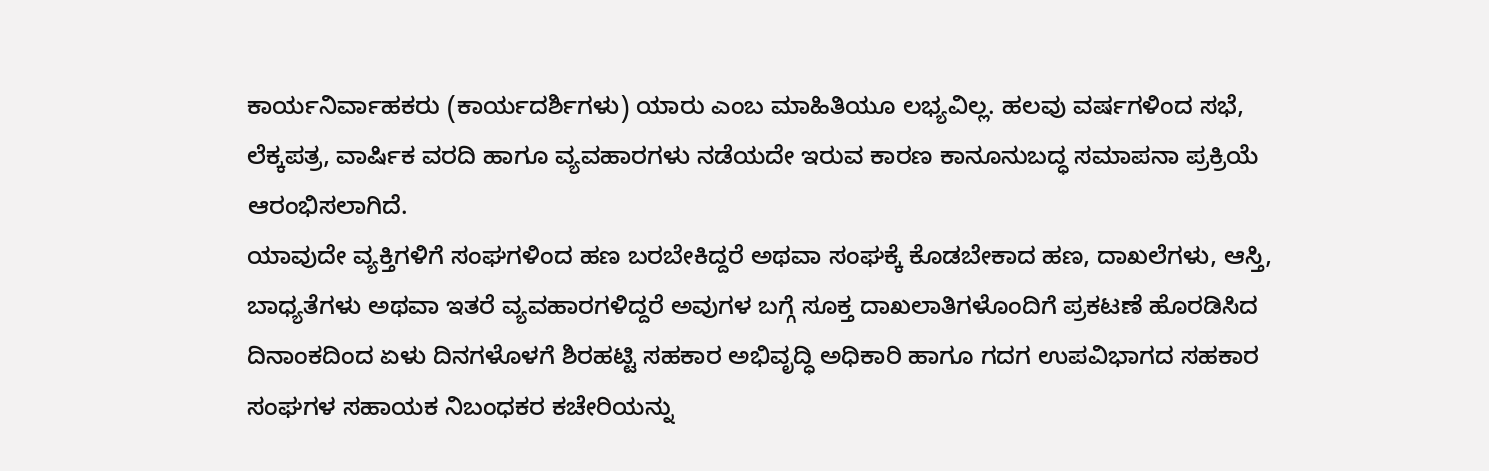ಕಾರ್ಯನಿರ್ವಾಹಕರು (ಕಾರ್ಯದರ್ಶಿಗಳು) ಯಾರು ಎಂಬ ಮಾಹಿತಿಯೂ ಲಭ್ಯವಿಲ್ಲ. ಹಲವು ವರ್ಷಗಳಿಂದ ಸಭೆ, ಲೆಕ್ಕಪತ್ರ, ವಾರ್ಷಿಕ ವರದಿ ಹಾಗೂ ವ್ಯವಹಾರಗಳು ನಡೆಯದೇ ಇರುವ ಕಾರಣ ಕಾನೂನುಬದ್ಧ ಸಮಾಪನಾ ಪ್ರಕ್ರಿಯೆ ಆರಂಭಿಸಲಾಗಿದೆ.
ಯಾವುದೇ ವ್ಯಕ್ತಿಗಳಿಗೆ ಸಂಘಗಳಿಂದ ಹಣ ಬರಬೇಕಿದ್ದರೆ ಅಥವಾ ಸಂಘಕ್ಕೆ ಕೊಡಬೇಕಾದ ಹಣ, ದಾಖಲೆಗಳು, ಆಸ್ತಿ, ಬಾಧ್ಯತೆಗಳು ಅಥವಾ ಇತರೆ ವ್ಯವಹಾರಗಳಿದ್ದರೆ ಅವುಗಳ ಬಗ್ಗೆ ಸೂಕ್ತ ದಾಖಲಾತಿಗಳೊಂದಿಗೆ ಪ್ರಕಟಣೆ ಹೊರಡಿಸಿದ ದಿನಾಂಕದಿಂದ ಏಳು ದಿನಗಳೊಳಗೆ ಶಿರಹಟ್ಟಿ ಸಹಕಾರ ಅಭಿವೃದ್ಧಿ ಅಧಿಕಾರಿ ಹಾಗೂ ಗದಗ ಉಪವಿಭಾಗದ ಸಹಕಾರ ಸಂಘಗಳ ಸಹಾಯಕ ನಿಬಂಧಕರ ಕಚೇರಿಯನ್ನು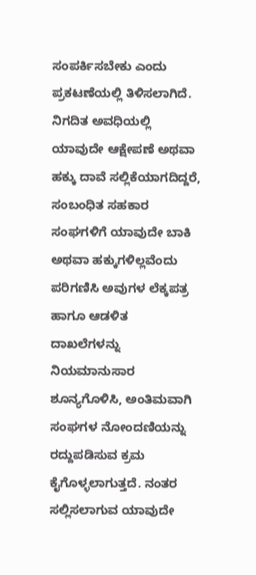ಸಂಪರ್ಕಿಸಬೇಕು ಎಂದು ಪ್ರಕಟಣೆಯಲ್ಲಿ ತಿಳಿಸಲಾಗಿದೆ.
ನಿಗದಿತ ಅವಧಿಯಲ್ಲಿ ಯಾವುದೇ ಆಕ್ಷೇಪಣೆ ಅಥವಾ ಹಕ್ಕು ದಾವೆ ಸಲ್ಲಿಕೆಯಾಗದಿದ್ದರೆ, ಸಂಬಂಧಿತ ಸಹಕಾರ ಸಂಘಗಳಿಗೆ ಯಾವುದೇ ಬಾಕಿ ಅಥವಾ ಹಕ್ಕುಗಳಿಲ್ಲವೆಂದು ಪರಿಗಣಿಸಿ ಅವುಗಳ ಲೆಕ್ಕಪತ್ರ ಹಾಗೂ ಆಡಳಿತ ದಾಖಲೆಗಳನ್ನು ನಿಯಮಾನುಸಾರ ಶೂನ್ಯಗೊಳಿಸಿ, ಅಂತಿಮವಾಗಿ ಸಂಘಗಳ ನೋಂದಣಿಯನ್ನು ರದ್ದುಪಡಿಸುವ ಕ್ರಮ ಕೈಗೊಳ್ಳಲಾಗುತ್ತದೆ. ನಂತರ ಸಲ್ಲಿಸಲಾಗುವ ಯಾವುದೇ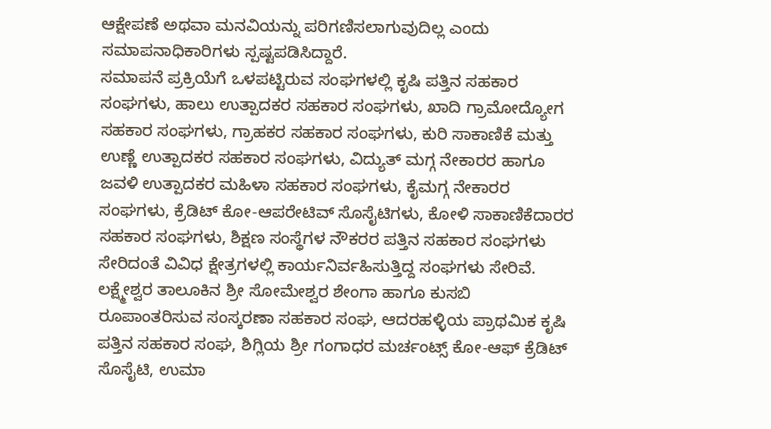ಆಕ್ಷೇಪಣೆ ಅಥವಾ ಮನವಿಯನ್ನು ಪರಿಗಣಿಸಲಾಗುವುದಿಲ್ಲ ಎಂದು ಸಮಾಪನಾಧಿಕಾರಿಗಳು ಸ್ಪಷ್ಟಪಡಿಸಿದ್ದಾರೆ.
ಸಮಾಪನೆ ಪ್ರಕ್ರಿಯೆಗೆ ಒಳಪಟ್ಟಿರುವ ಸಂಘಗಳಲ್ಲಿ ಕೃಷಿ ಪತ್ತಿನ ಸಹಕಾರ ಸಂಘಗಳು, ಹಾಲು ಉತ್ಪಾದಕರ ಸಹಕಾರ ಸಂಘಗಳು, ಖಾದಿ ಗ್ರಾಮೋದ್ಯೋಗ ಸಹಕಾರ ಸಂಘಗಳು, ಗ್ರಾಹಕರ ಸಹಕಾರ ಸಂಘಗಳು, ಕುರಿ ಸಾಕಾಣಿಕೆ ಮತ್ತು ಉಣ್ಣೆ ಉತ್ಪಾದಕರ ಸಹಕಾರ ಸಂಘಗಳು, ವಿದ್ಯುತ್ ಮಗ್ಗ ನೇಕಾರರ ಹಾಗೂ ಜವಳಿ ಉತ್ಪಾದಕರ ಮಹಿಳಾ ಸಹಕಾರ ಸಂಘಗಳು, ಕೈಮಗ್ಗ ನೇಕಾರರ ಸಂಘಗಳು, ಕ್ರೆಡಿಟ್ ಕೋ-ಆಪರೇಟಿವ್ ಸೊಸೈಟಿಗಳು, ಕೋಳಿ ಸಾಕಾಣಿಕೆದಾರರ ಸಹಕಾರ ಸಂಘಗಳು, ಶಿಕ್ಷಣ ಸಂಸ್ಥೆಗಳ ನೌಕರರ ಪತ್ತಿನ ಸಹಕಾರ ಸಂಘಗಳು ಸೇರಿದಂತೆ ವಿವಿಧ ಕ್ಷೇತ್ರಗಳಲ್ಲಿ ಕಾರ್ಯನಿರ್ವಹಿಸುತ್ತಿದ್ದ ಸಂಘಗಳು ಸೇರಿವೆ.
ಲಕ್ಷ್ಮೇಶ್ವರ ತಾಲೂಕಿನ ಶ್ರೀ ಸೋಮೇಶ್ವರ ಶೇಂಗಾ ಹಾಗೂ ಕುಸಬಿ ರೂಪಾಂತರಿಸುವ ಸಂಸ್ಕರಣಾ ಸಹಕಾರ ಸಂಘ, ಆದರಹಳ್ಳಿಯ ಪ್ರಾಥಮಿಕ ಕೃಷಿ ಪತ್ತಿನ ಸಹಕಾರ ಸಂಘ, ಶಿಗ್ಲಿಯ ಶ್ರೀ ಗಂಗಾಧರ ಮರ್ಚಂಟ್ಸ್ ಕೋ-ಆಫ್ ಕ್ರೆಡಿಟ್ ಸೊಸೈಟಿ, ಉಮಾ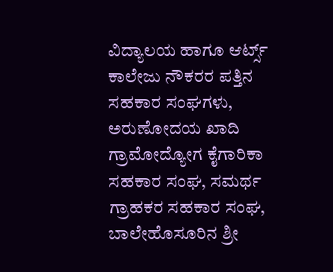ವಿದ್ಯಾಲಯ ಹಾಗೂ ಆರ್ಟ್ಸ್ ಕಾಲೇಜು ನೌಕರರ ಪತ್ತಿನ ಸಹಕಾರ ಸಂಘಗಳು, ಅರುಣೋದಯ ಖಾದಿ ಗ್ರಾಮೋದ್ಯೋಗ ಕೈಗಾರಿಕಾ ಸಹಕಾರ ಸಂಘ, ಸಮರ್ಥ ಗ್ರಾಹಕರ ಸಹಕಾರ ಸಂಘ, ಬಾಲೇಹೊಸೂರಿನ ಶ್ರೀ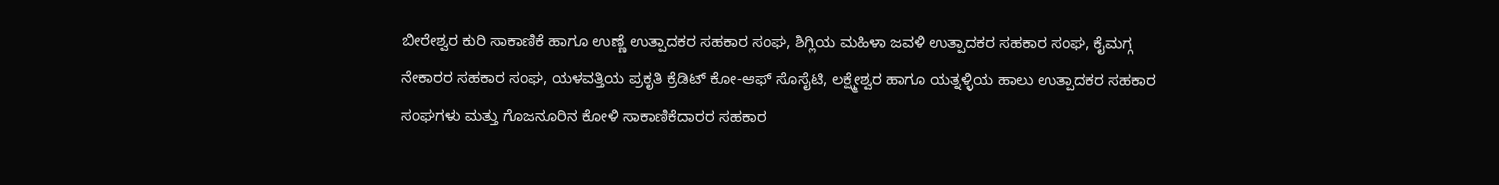ಬೀರೇಶ್ವರ ಕುರಿ ಸಾಕಾಣಿಕೆ ಹಾಗೂ ಉಣ್ಣೆ ಉತ್ಪಾದಕರ ಸಹಕಾರ ಸಂಘ, ಶಿಗ್ಲಿಯ ಮಹಿಳಾ ಜವಳಿ ಉತ್ಪಾದಕರ ಸಹಕಾರ ಸಂಘ, ಕೈಮಗ್ಗ ನೇಕಾರರ ಸಹಕಾರ ಸಂಘ, ಯಳವತ್ತಿಯ ಪ್ರಕೃತಿ ಕ್ರೆಡಿಟ್ ಕೋ-ಆಫ್ ಸೊಸೈಟಿ, ಲಕ್ಷ್ಮೇಶ್ವರ ಹಾಗೂ ಯತ್ನಳ್ಳಿಯ ಹಾಲು ಉತ್ಪಾದಕರ ಸಹಕಾರ ಸಂಘಗಳು ಮತ್ತು ಗೊಜನೂರಿನ ಕೋಳಿ ಸಾಕಾಣಿಕೆದಾರರ ಸಹಕಾರ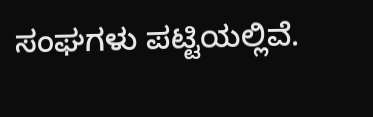ಸಂಘಗಳು ಪಟ್ಟಿಯಲ್ಲಿವೆ.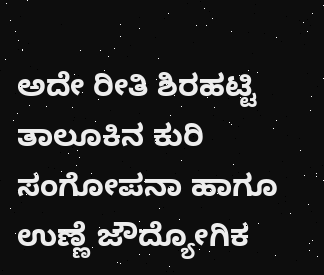ಅದೇ ರೀತಿ ಶಿರಹಟ್ಟಿ ತಾಲೂಕಿನ ಕುರಿ ಸಂಗೋಪನಾ ಹಾಗೂ ಉಣ್ಣೆ ಜೌದ್ಯೋಗಿಕ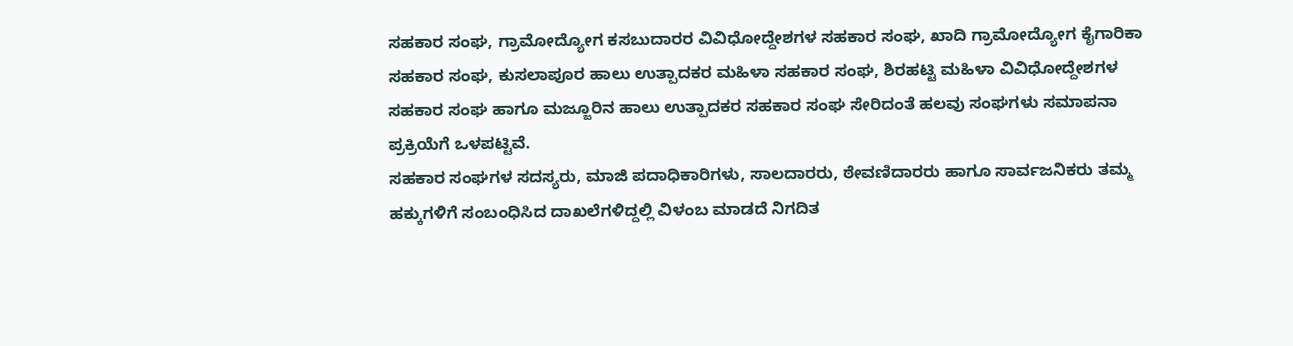ಸಹಕಾರ ಸಂಘ, ಗ್ರಾಮೋದ್ಯೋಗ ಕಸಬುದಾರರ ವಿವಿಧೋದ್ದೇಶಗಳ ಸಹಕಾರ ಸಂಘ, ಖಾದಿ ಗ್ರಾಮೋದ್ಯೋಗ ಕೈಗಾರಿಕಾ ಸಹಕಾರ ಸಂಘ, ಕುಸಲಾಪೂರ ಹಾಲು ಉತ್ಪಾದಕರ ಮಹಿಳಾ ಸಹಕಾರ ಸಂಘ, ಶಿರಹಟ್ಟಿ ಮಹಿಳಾ ವಿವಿಧೋದ್ದೇಶಗಳ ಸಹಕಾರ ಸಂಘ ಹಾಗೂ ಮಜ್ಜೂರಿನ ಹಾಲು ಉತ್ಪಾದಕರ ಸಹಕಾರ ಸಂಘ ಸೇರಿದಂತೆ ಹಲವು ಸಂಘಗಳು ಸಮಾಪನಾ ಪ್ರಕ್ರಿಯೆಗೆ ಒಳಪಟ್ಟಿವೆ.
ಸಹಕಾರ ಸಂಘಗಳ ಸದಸ್ಯರು, ಮಾಜಿ ಪದಾಧಿಕಾರಿಗಳು, ಸಾಲದಾರರು, ಠೇವಣಿದಾರರು ಹಾಗೂ ಸಾರ್ವಜನಿಕರು ತಮ್ಮ ಹಕ್ಕುಗಳಿಗೆ ಸಂಬಂಧಿಸಿದ ದಾಖಲೆಗಳಿದ್ದಲ್ಲಿ ವಿಳಂಬ ಮಾಡದೆ ನಿಗದಿತ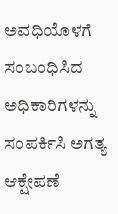ಅವಧಿಯೊಳಗೆ ಸಂಬಂಧಿಸಿದ ಅಧಿಕಾರಿಗಳನ್ನು ಸಂಪರ್ಕಿಸಿ ಅಗತ್ಯ ಆಕ್ಷೇಪಣೆ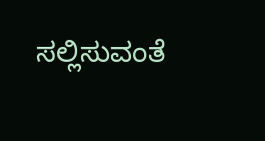ಸಲ್ಲಿಸುವಂತೆ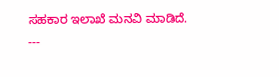ಸಹಕಾರ ಇಲಾಖೆ ಮನವಿ ಮಾಡಿದೆ.
---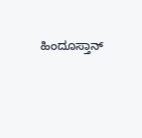ಹಿಂದೂಸ್ತಾನ್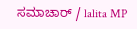ಸಮಾಚಾರ್ / lalita MP